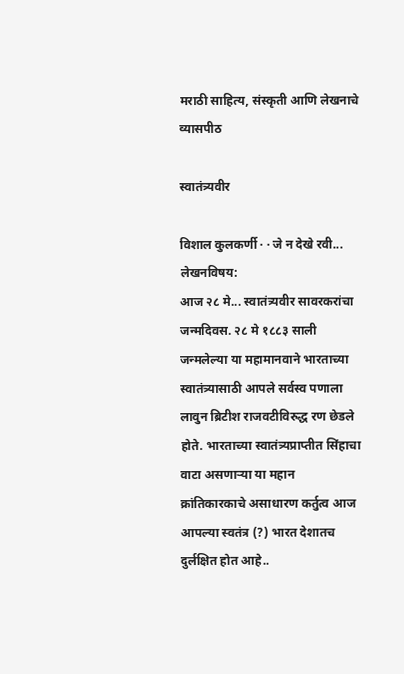मराठी साहित्य, संस्कृती आणि लेखनाचे व्यासपीठ

स्वातंत्र्यवीर

विशाल कुलकर्णी · · जे न देखे रवी...
लेखनविषय:
आज २८ मे... स्वातंत्र्यवीर सावरकरांचा जन्मदिवस. २८ मे १८८३ साली जन्मलेल्या या महामानवाने भारताच्या स्वातंत्र्यासाठी आपले सर्वस्व पणाला लावुन ब्रिटीश राजवटीविरुद्ध रण छेडले होते. भारताच्या स्वातंत्र्यप्राप्तीत सिंहाचा वाटा असणार्‍या या महान क्रांतिकारकाचे असाधारण कर्तुत्व आज आपल्या स्वतंत्र (?) भारत देशातच दुर्लक्षित होत आहे..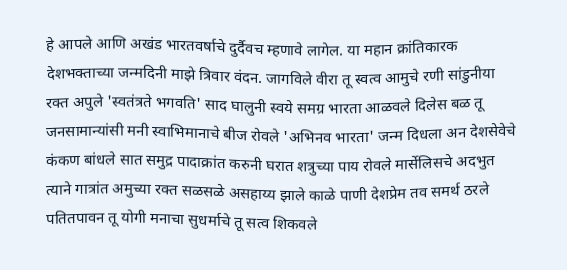हे आपले आणि अखंड भारतवर्षाचे दुर्दैवच म्हणावे लागेल. या महान क्रांतिकारक देशभक्ताच्या जन्मदिनी माझे त्रिवार वंदन. जागविले वीरा तू स्वत्व आमुचे रणी सांडुनीया रक्त अपुले 'स्वतंत्रते भगवति' साद घालुनी स्वये समग्र भारता आळवले दिलेस बळ तू जनसामान्यांसी मनी स्वाभिमानाचे बीज रोवले 'अभिनव भारता' जन्म दिधला अन देशसेवेचे कंकण बांधले सात समुद्र पादाक्रांत करुनी घरात शत्रुच्या पाय रोवले मार्सेलिसचे अदभुत त्याने गात्रांत अमुच्या रक्त सळसळे असहाय्य झाले काळे पाणी देशप्रेम तव समर्थ ठरले पतितपावन तू योगी मनाचा सुधर्माचे तू सत्व शिकवले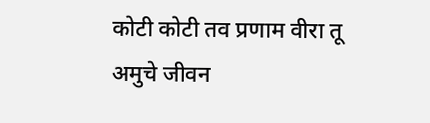कोटी कोटी तव प्रणाम वीरा तू अमुचे जीवन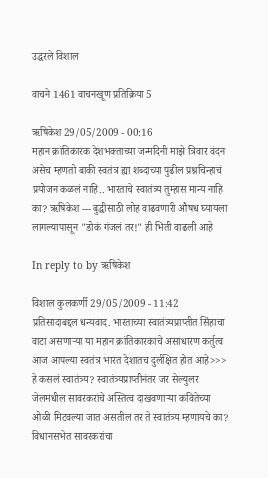उद्धरले विशाल

वाचने 1461 वाचनखूण प्रतिक्रिया 5

ऋषिकेश 29/05/2009 - 00:16
महान क्रांतिकारक देशभक्ताच्या जन्मदिनी माझे त्रिवार वंदन
असेच म्हणतो बाकी स्वतंत्र ह्या शब्दाच्या पुढील प्रश्नचिन्हाचं प्रयोजन कळलं नाहि.. भारताचे स्वातंत्र्य तुम्हास मान्य नाहि का? ऋषिकेश --- बुद्धीसाठी लोह वाढवणारी औषध घ्यायला लागल्यापासून "डोकं गंजलं तर!" ही भिती वाढली आहे

In reply to by ऋषिकेश

विशाल कुलकर्णी 29/05/2009 - 11:42
प्रतिसादाबद्दल धन्यवाद. भारताच्या स्वातंत्र्यप्राप्तीत सिंहाचा वाटा असणार्‍या या महान क्रांतिकारकाचे असाधारण कर्तुत्व आज आपल्या स्वतंत्र भारत देशातच दुर्लक्षित होत आहे>>> हे कसलं स्वातंत्र्य? स्वातंत्र्यप्राप्तीनंतर जर सेल्युलर जेलमधील सावरकरांचे अस्तित्व दाखवणार्‍या कवितेच्या ओळी मिटवल्या जात असतील तर ते स्वातंत्र्य म्हणायचे का? विधानसभेत सावरकरांचा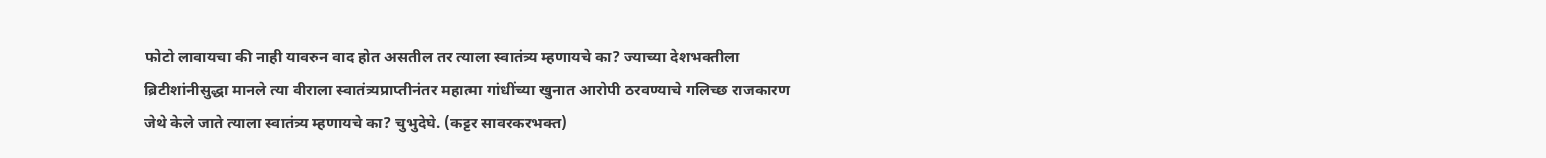फोटो लावायचा की नाही यावरुन वाद होत असतील तर त्याला स्वातंत्र्य म्हणायचे का? ज्याच्या देशभक्तीला ब्रिटीशांनीसुद्धा मानले त्या वीराला स्वातंत्र्यप्राप्तीनंतर महात्मा गांधींच्या खुनात आरोपी ठरवण्याचे गलिच्छ राजकारण जेथे केले जाते त्याला स्वातंत्र्य म्हणायचे का? चुभुदेघे. (कट्टर सावरकरभक्त)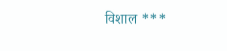विशाल ***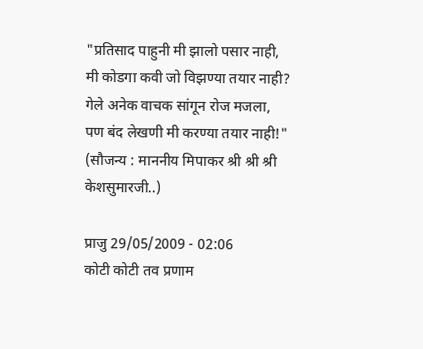"प्रतिसाद पाहुनी मी झालो पसार नाही, मी कोडगा कवी जो विझण्या तयार नाही? गेले अनेक वाचक सांगून रोज मजला, पण बंद लेखणी मी करण्या तयार नाही!" (सौजन्य : माननीय मिपाकर श्री श्री श्री केशसुमारजी..)

प्राजु 29/05/2009 - 02:06
कोटी कोटी तव प्रणाम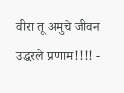वीरा तू अमुचे जीवन उद्धरले प्रणाम!!!! -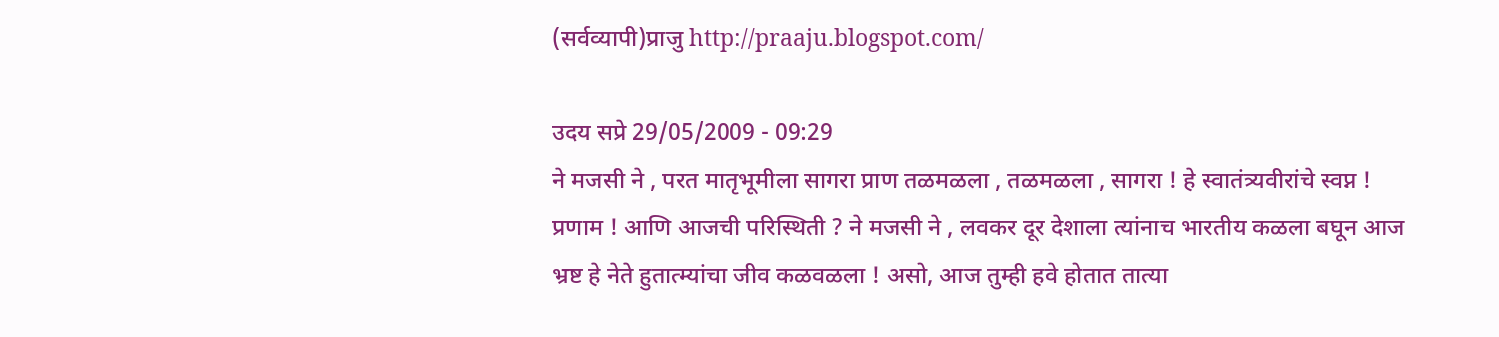(सर्वव्यापी)प्राजु http://praaju.blogspot.com/

उदय सप्रे 29/05/2009 - 09:29
ने मजसी ने , परत मातृभूमीला सागरा प्राण तळमळला , तळमळला , सागरा ! हे स्वातंत्र्यवीरांचे स्वप्न ! प्रणाम ! आणि आजची परिस्थिती ? ने मजसी ने , लवकर दूर देशाला त्यांनाच भारतीय कळला बघून आज भ्रष्ट हे नेते हुतात्म्यांचा जीव कळवळला ! असो, आज तुम्ही हवे होतात तात्या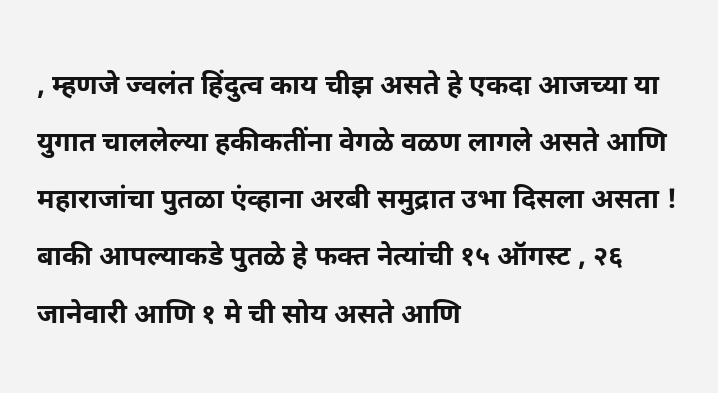, म्हणजे ज्वलंत हिंदुत्व काय चीझ असते हे एकदा आजच्या या युगात चाललेल्या हकीकतींना वेगळे वळण लागले असते आणि महाराजांचा पुतळा एंव्हाना अरबी समुद्रात उभा दिसला असता ! बाकी आपल्याकडे पुतळे हे फक्त नेत्यांची १५ ऑगस्ट , २६ जानेवारी आणि १ मे ची सोय असते आणि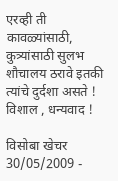एरव्ही ती कावळ्यांसाठी, कुत्र्यांसाठी सुलभ शौचालय ठरावे इतकी त्यांचे दुर्दशा असते ! विशाल , धन्यवाद !

विसोबा खेचर 30/05/2009 -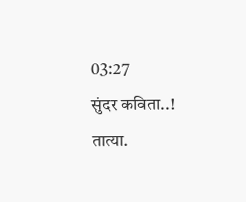03:27
सुंदर कविता..! तात्या.